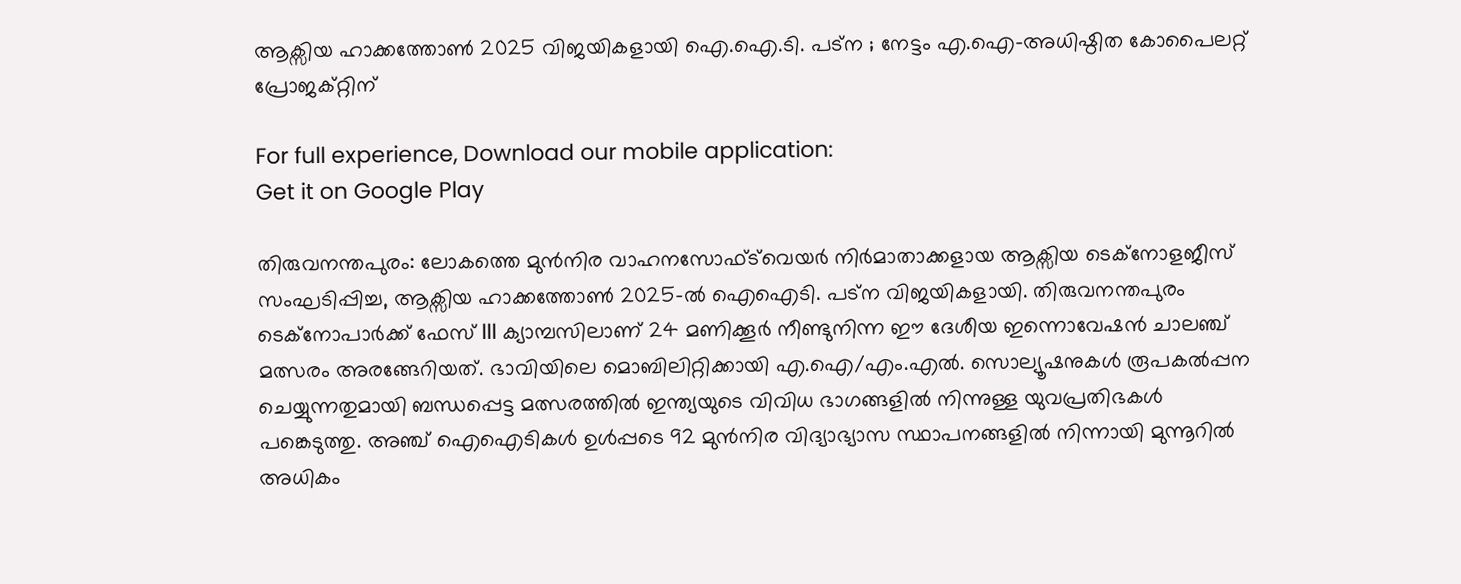ആക്സിയ ഹാക്കത്തോൺ 2025 വിജയികളായി ഐ.ഐ.ടി. പട്ന ; നേട്ടം എ.ഐ-അധിഷ്ഠിത കോപൈലറ്റ് പ്രോജക്റ്റിന്

For full experience, Download our mobile application:
Get it on Google Play

തിരുവനന്തപുരം: ലോകത്തെ മുൻനിര വാഹനസോഫ്ട്‍വെയർ നിർമാതാക്കളായ ആക്സിയ ടെക്‌നോളജീസ് സംഘടിപ്പിച്ച, ആക്സിയ ഹാക്കത്തോൺ 2025-ൽ ഐഐടി. പട്ന വിജയികളായി. തിരുവനന്തപുരം ടെക്നോപാർക്ക് ഫേസ് III ക്യാമ്പസിലാണ് 24 മണിക്കൂർ നീണ്ടുനിന്ന ഈ ദേശീയ ഇന്നൊവേഷൻ ചാലഞ്ച് മത്സരം അരങ്ങേറിയത്. ഭാവിയിലെ മൊബിലിറ്റിക്കായി എ.ഐ/എം.എൽ. സൊല്യൂഷനുകൾ രൂപകൽപ്പന ചെയ്യുന്നതുമായി ബന്ധപ്പെട്ട മത്സരത്തിൽ ഇന്ത്യയുടെ വിവിധ ഭാഗങ്ങളിൽ നിന്നുള്ള യുവപ്രതിഭകൾ പങ്കെടുത്തു. അഞ്ച് ഐഐടികൾ ഉൾപ്പടെ 92 മുൻനിര വിദ്യാഭ്യാസ സ്ഥാപനങ്ങളിൽ നിന്നായി മുന്നൂറിൽ അധികം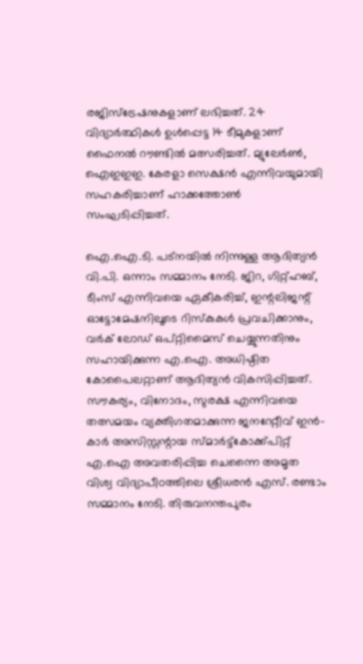രജിസ്‌ട്രേഷനുകളാണ് ലഭിച്ചത്. 24 വിദ്യാർത്ഥികൾ ഉൾപ്പെട്ട 14 ടീമുകളാണ് ഫൈനൽ റൗണ്ടിൽ മത്സരിച്ചത്. മ്യുലേർൺ, ഐഇഇഇ. കേരളാ സെക്ഷൻ എന്നിവയുമായി സഹകരിച്ചാണ് ഹാക്കത്തോൺ സംഘടിപ്പിച്ചത്.

ഐ.ഐ.ടി. പട്നയിൽ നിന്നുള്ള ആദിത്യൻ വി.പി. ഒന്നാം സമ്മാനം നേടി. ജിറ, ഗിറ്റ്‌ഹബ്, ടീംസ് എന്നിവയെ ഏകീകരിച്ച്, ഇന്റലിജന്റ് ഓട്ടോമേഷനിലൂടെ റിസ്കുകൾ പ്രവചിക്കാനും, വ‍ർക് ലോഡ് ഒപ്റ്റിമൈസ് ചെയ്യുന്നതിനും സഹായിക്കുന്ന എ.ഐ. അധിഷ്ഠിത കോപൈലറ്റാണ് ആദിത്യൻ വികസിപ്പിച്ചത്. സൗകര്യം, വിനോദം, സുരക്ഷ എന്നിവയെ തത്സമയം വ്യക്തിഗതമാക്കുന്ന ജനറേറ്റീവ് ഇൻ-കാർ അസിസ്റ്റന്റായ സ്മാർട്ട്കോക്ക്പിറ്റ് എ.ഐ അവതരിപ്പിച്ച ചെന്നൈ അമൃത വിശ്വ വിദ്യാപീഠത്തിലെ ശ്രീധരൻ എസ്. രണ്ടാം സമ്മാനം നേടി. തിരുവനന്തപുരം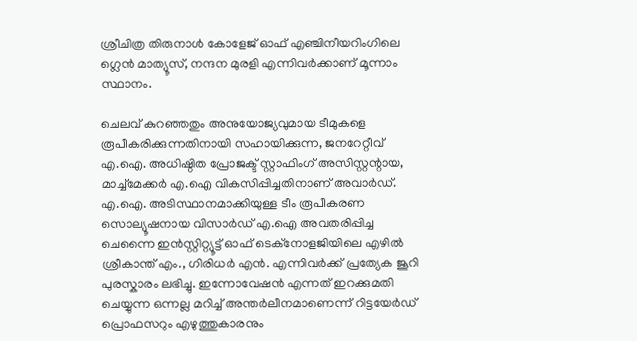ശ്രീചിത്ര തിരുനാൾ കോളേജ് ഓഫ് എഞ്ചിനീയറിംഗിലെ ഗ്ലെൻ മാത്യൂസ്, നന്ദന മുരളി എന്നിവർക്കാണ് മൂന്നാം സ്ഥാനം.

ചെലവ് കുറഞ്ഞതും അനുയോജ്യവുമായ ടീമുകളെ രൂപീകരിക്കുന്നതിനായി സഹായിക്കുന്ന, ജനറേറ്റീവ് എ.ഐ. അധിഷ്ഠിത പ്രോജക്ട് സ്റ്റാഫിംഗ് അസിസ്റ്റന്റായ, മാച്ച്മേക്കർ എ.ഐ വികസിപ്പിച്ചതിനാണ് അവാർഡ്. എ.ഐ. അടിസ്ഥാനമാക്കിയുള്ള ടീം രൂപീകരണ സൊല്യൂഷനായ വിസാർഡ് എ.ഐ അവതരിപ്പിച്ച ചെന്നൈ ഇൻസ്റ്റിറ്റ്യൂട്ട് ഓഫ് ടെക്നോളജിയിലെ എഴിൽ ശ്രീകാന്ത് എം., ഗിരിധർ എൻ. എന്നിവർക്ക് പ്രത്യേക ജൂറി പുരസ്കാരം ലഭിച്ചു. ഇന്നോവേഷൻ എന്നത് ഇറക്കുമതി ചെയ്യുന്ന ഒന്നല്ല മറിച്ച് അന്തർലീനമാണെന്ന് റിട്ടയേർഡ് പ്രൊഫസറും എഴുത്തുകാരനും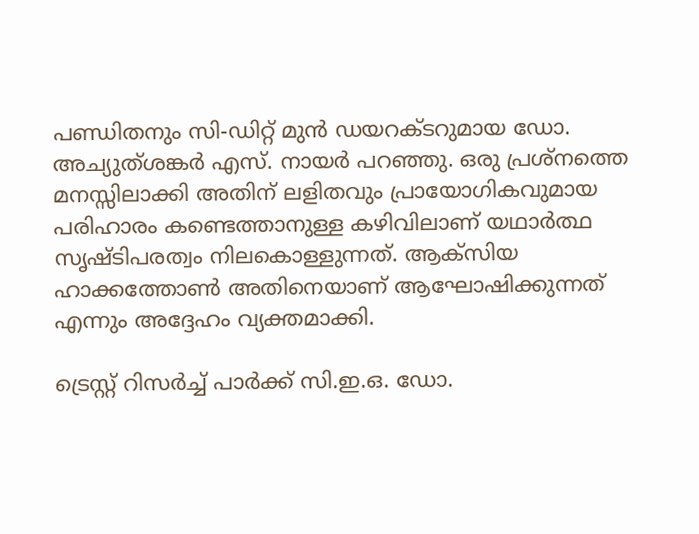പണ്ഡിതനും സി-ഡിറ്റ് മുൻ ഡയറക്ടറുമായ ഡോ. അച്യുത്‌ശങ്കർ എസ്. നായർ പറഞ്ഞു. ഒരു പ്രശ്നത്തെ മനസ്സിലാക്കി അതിന് ലളിതവും പ്രായോഗികവുമായ പരിഹാരം കണ്ടെത്താനുള്ള കഴിവിലാണ് യഥാർത്ഥ സൃഷ്ടിപരത്വം നിലകൊള്ളുന്നത്. ആക്സിയ ഹാക്കത്തോൺ അതിനെയാണ് ആഘോഷിക്കുന്നത് എന്നും അദ്ദേഹം വ്യക്തമാക്കി.

ട്രെസ്റ്റ് റിസർച്ച് പാർക്ക് സി.ഇ.ഒ. ഡോ.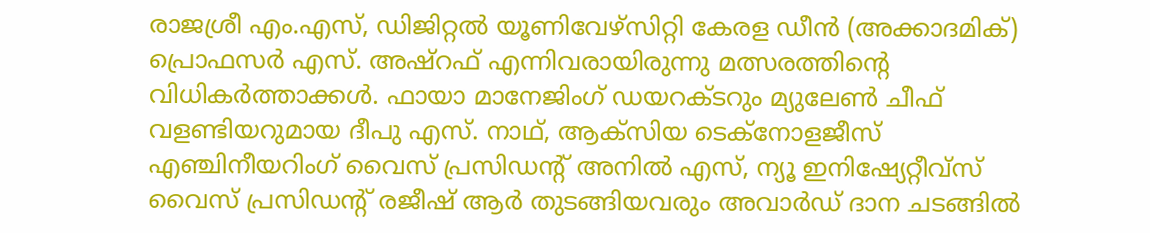രാജശ്രീ എം.എസ്, ഡിജിറ്റൽ യൂണിവേഴ്സിറ്റി കേരള ഡീൻ (അക്കാദമിക്) പ്രൊഫസർ എസ്. അഷ്റഫ് എന്നിവരായിരുന്നു മത്സരത്തിന്റെ വിധികർത്താക്കൾ. ഫായാ മാനേജിംഗ് ഡയറക്ടറും മ്യുലേൺ ചീഫ് വളണ്ടിയറുമായ ദീപു എസ്. നാഥ്, ആക്സിയ ടെക്നോളജീസ് എഞ്ചിനീയറിംഗ് വൈസ് പ്രസിഡന്റ് അനിൽ എസ്, ന്യൂ ഇനിഷ്യേറ്റീവ്സ് വൈസ് പ്രസിഡന്റ് രജീഷ് ആർ തുടങ്ങിയവരും അവാർഡ് ദാന ചടങ്ങിൽ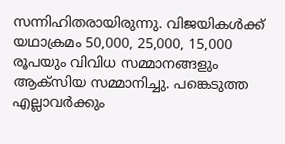സന്നിഹിതരായിരുന്നു. വിജയികൾക്ക് യഥാക്രമം 50,000, 25,000, 15,000 രൂപയും വിവിധ സമ്മാനങ്ങളും ആക്സിയ സമ്മാനിച്ചു. പങ്കെടുത്ത എല്ലാവർക്കും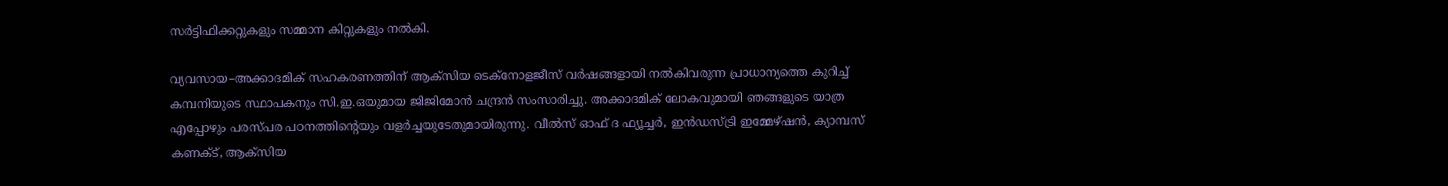സർട്ടിഫിക്കറ്റുകളും സമ്മാന കിറ്റുകളും നൽകി.

വ്യവസായ–അക്കാദമിക് സഹകരണത്തിന് ആക്സിയ ടെക്നോളജീസ് വർഷങ്ങളായി നൽകിവരുന്ന പ്രാധാന്യത്തെ കുറിച്ച് കമ്പനിയുടെ സ്ഥാപകനും സി.ഇ.ഒയുമായ ജിജിമോൻ ചന്ദ്രൻ സംസാരിച്ചു. അക്കാദമിക് ലോകവുമായി ഞങ്ങളുടെ യാത്ര എപ്പോഴും പരസ്പര പഠനത്തിൻ്റെയും വളർച്ചയുടേതുമായിരുന്നു. വീൽസ് ഓഫ് ദ ഫ്യൂച്ചർ, ഇൻഡസ്ട്രി ഇമ്മേഴ്‌ഷൻ, ക്യാമ്പസ് കണക്ട്, ആക്സിയ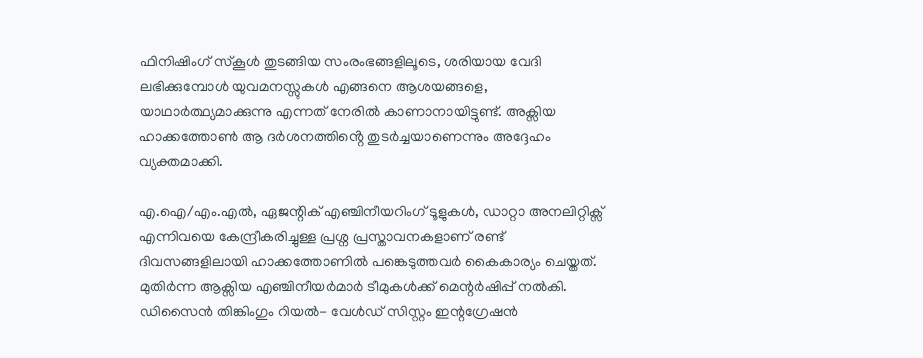ഫിനിഷിംഗ് സ്കൂൾ തുടങ്ങിയ സംരംഭങ്ങളിലൂടെ, ശരിയായ വേദി ലഭിക്കുമ്പോൾ യുവമനസ്സുകൾ എങ്ങനെ ആശയങ്ങളെ, യാഥാർത്ഥ്യമാക്കുന്നു എന്നത് നേരിൽ കാണാനായിട്ടുണ്ട്. അക്സിയ ഹാക്കത്തോൺ ആ ദർശനത്തിൻ്റെ തുടർച്ചയാണെന്നും അദ്ദേഹം വ്യക്തമാക്കി.

എ.ഐ/എം.എൽ, ഏജന്റിക് എഞ്ചിനീയറിംഗ് ടൂളുകൾ, ഡാറ്റാ അനലിറ്റിക്സ് എന്നിവയെ കേന്ദ്രീകരിച്ചുള്ള പ്രശ്ന പ്രസ്താവനകളാണ് രണ്ട് ദിവസങ്ങളിലായി ഹാക്കത്തോണിൽ പങ്കെടുത്തവർ കൈകാര്യം ചെയ്തത്. മുതിർന്ന ആക്സിയ എഞ്ചിനീയർമാർ ടീമുകൾക്ക് മെന്റർഷിപ്പ് നൽകി. ഡിസൈൻ തിങ്കിംഗും റിയൽ- വേൾഡ് സിസ്റ്റം ഇന്റഗ്രേഷൻ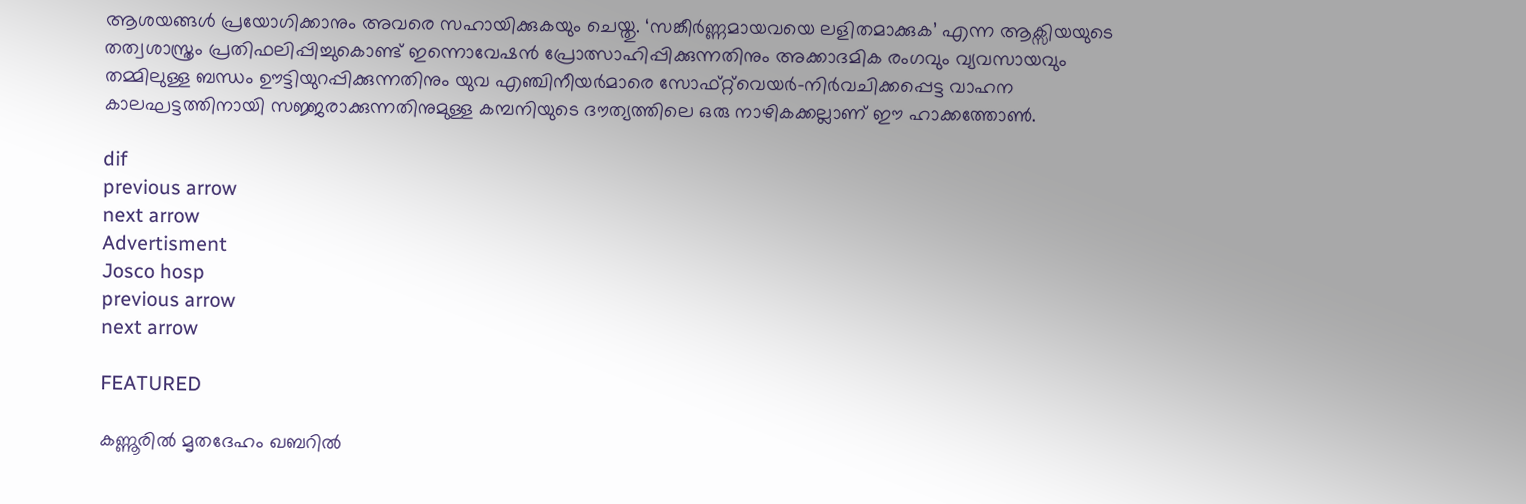ആശയങ്ങൾ പ്രയോഗിക്കാനും അവരെ സഹായിക്കുകയും ചെയ്തു. ‘സങ്കീർണ്ണമായവയെ ലളിതമാക്കുക’ എന്ന ആക്സിയയുടെ തത്വശാസ്ത്രം പ്രതിഫലിപ്പിച്ചുകൊണ്ട് ഇന്നൊവേഷൻ പ്രോത്സാഹിപ്പിക്കുന്നതിനും അക്കാദമിക രംഗവും വ്യവസായവും തമ്മിലുള്ള ബന്ധം ഊട്ടിയുറപ്പിക്കുന്നതിനും യുവ എഞ്ചിനീയർമാരെ സോഫ്റ്റ്‌വെയർ-നിർവചിക്കപ്പെട്ട വാഹന കാലഘട്ടത്തിനായി സജ്ജരാക്കുന്നതിനുമുള്ള കമ്പനിയുടെ ദൗത്യത്തിലെ ഒരു നാഴികക്കല്ലാണ് ഈ ഹാക്കത്തോൺ.

dif
previous arrow
next arrow
Advertisment
Josco hosp
previous arrow
next arrow

FEATURED

കണ്ണൂരിൽ മൃതദേഹം ഖബറിൽ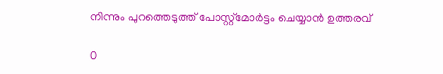നിന്നും പുറത്തെടുത്ത് പോസ്റ്റ്‌മോർട്ടം ചെയ്യാൻ ഉത്തരവ്

0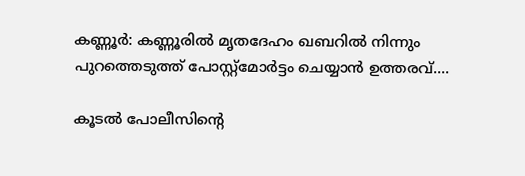കണ്ണൂർ: കണ്ണൂരിൽ മൃതദേഹം ഖബറിൽ നിന്നും പുറത്തെടുത്ത് പോസ്റ്റ്‌മോർട്ടം ചെയ്യാൻ ഉത്തരവ്....

കൂടൽ പോലീസിന്റെ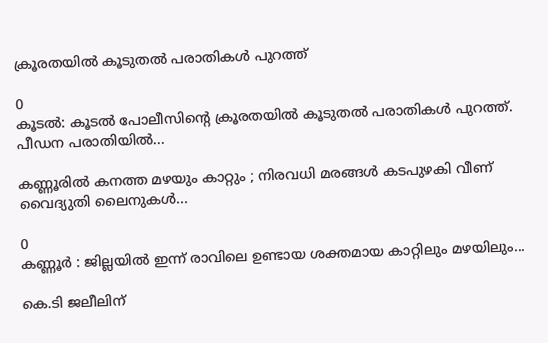ക്രൂരതയിൽ കൂടുതൽ പരാതികൾ പുറത്ത്

0
കൂടൽ: കൂടൽ പോലീസിന്റെ ക്രൂരതയിൽ കൂടുതൽ പരാതികൾ പുറത്ത്. പീഡന പരാതിയിൽ...

കണ്ണൂരിൽ കനത്ത മഴയും കാറ്റും ; നിരവധി മരങ്ങൾ കടപുഴകി വീണ് വൈദ്യുതി ലൈനുകൾ...

0
കണ്ണൂർ : ജില്ലയിൽ ഇന്ന് രാവിലെ ഉണ്ടായ ശക്തമായ കാറ്റിലും മഴയിലും...

കെ.ടി ജലീലിന്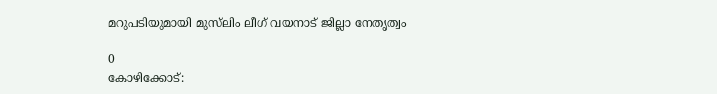മറുപടിയുമായി മുസ്‌ലിം ലീഗ് വയനാട് ജില്ലാ നേതൃത്വം

0
കോഴിക്കോട്: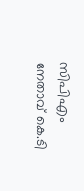സിപിഎം നേതാവ് കെ.ടി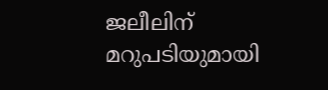ജലീലിന് മറുപടിയുമായി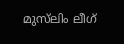മുസ്‌ലിം ലീഗ്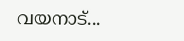വയനാട്...